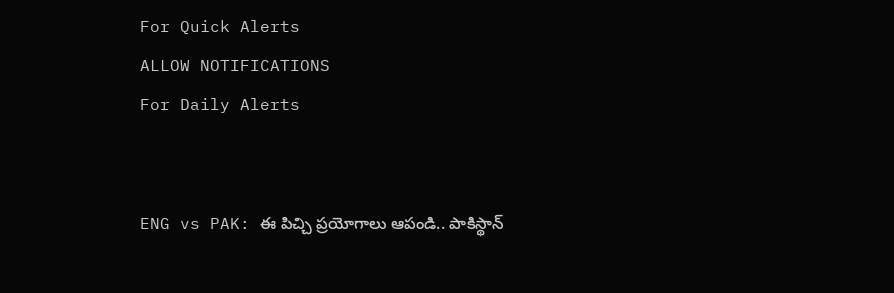For Quick Alerts
ALLOW NOTIFICATIONS
For Daily Alerts


ENG vs PAK: ఈ పిచ్చి ప్రయోగాలు ఆపండి.. పాకిస్థాన్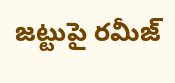జట్టుపై రమీజ్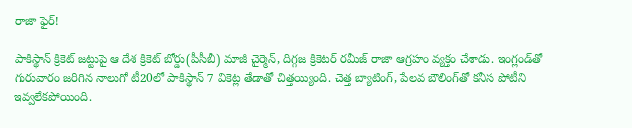రాజా ఫైర్!

పాకిస్థాన్ క్రికెట్ జట్టుపై ఆ దేశ క్రికెట్ బోర్డు(పీసీబీ) మాజీ చైర్మెన్, దిగ్గజ క్రికెటర్ రమీజ్ రాజా ఆగ్రహం వ్యక్తం చేశాడు. ఇంగ్లండ్‌తో గురువారం జరిగిన నాలుగో టీ20లో పాకిస్థాన్ 7 వికెట్ల తేడాతో చిత్తయ్యింది. చెత్త బ్యాటింగ్, పేలవ బౌలింగ్‌తో కనీస పోటీని ఇవ్వలేకపోయింది.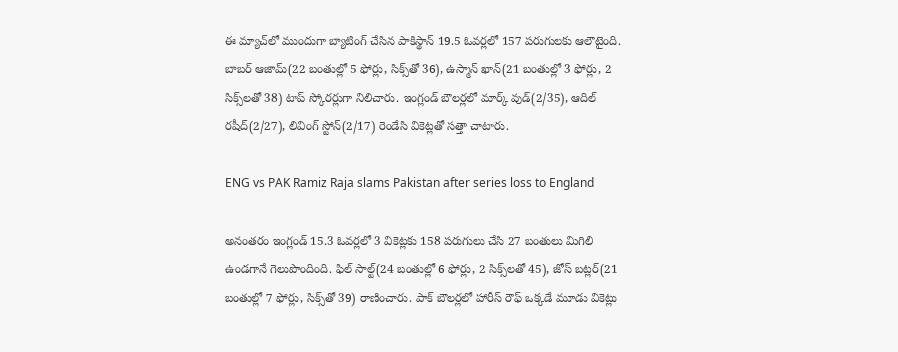ఈ మ్యాచ్‌లో ముందుగా బ్యాటింగ్ చేసిన పాకిస్థాన్ 19.5 ఓవర్లలో 157 పరుగులకు ఆలౌటైంది. బాబర్ ఆజామ్(22 బంతుల్లో 5 ఫోర్లు, సిక్స్‌తో 36), ఉస్మాన్ ఖాన్(21 బంతుల్లో 3 ఫోర్లు, 2 సిక్స్‌లతో 38) టాప్ స్కోరర్లుగా నిలిచారు. ఇంగ్లండ్ బౌలర్లలో మార్క్ వుడ్(2/35), ఆదిల్ రషీద్(2/27), లివింగ్ స్టోన్(2/17) రెండేసి వికెట్లతో సత్తా చాటారు.

ENG vs PAK Ramiz Raja slams Pakistan after series loss to England

అనంతరం ఇంగ్లండ్ 15.3 ఓవర్లలో 3 వికెట్లకు 158 పరుగులు చేసి 27 బంతులు మిగిలి ఉండగానే గెలుపొందింది. ఫిల్ సాల్ట్(24 బంతుల్లో 6 ఫోర్లు, 2 సిక్స్‌లతో 45), జోస్ బట్లర్(21 బంతుల్లో 7 ఫోర్లు, సిక్స్‌తో 39) రాణించారు. పాక్ బౌలర్లలో హారీస్ రౌఫ్ ఒక్కడే మూడు వికెట్లు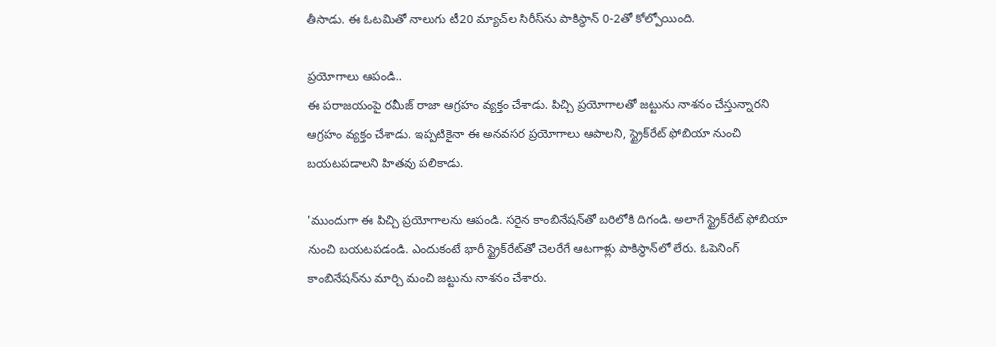తీసాడు. ఈ ఓటమితో నాలుగు టీ20 మ్యాచ్‌ల సిరీస్‌ను పాకిస్థాన్ 0-2తో కోల్పోయింది.

ప్రయోగాలు ఆపండి..
ఈ పరాజయంపై రమీజ్ రాజా ఆగ్రహం వ్యక్తం చేశాడు. పిచ్చి ప్రయోగాలతో జట్టును నాశనం చేస్తున్నారని ఆగ్రహం వ్యక్తం చేశాడు. ఇప్పటికైనా ఈ అనవసర ప్రయోగాలు ఆపాలని, స్ట్రైక్‌రేట్ ఫోబియా నుంచి బయటపడాలని హితవు పలికాడు.

'ముందుగా ఈ పిచ్చి ప్రయోగాలను ఆపండి. సరైన కాంబినేషన్‌తో బరిలోకి దిగండి. అలాగే స్ట్రైక్‌రేట్ ఫోబియా నుంచి బయటపడండి. ఎందుకంటే భారీ స్ట్రైక్‌రేట్‌తో చెలరేగే ఆటగాళ్లు పాకిస్థాన్‌లో లేరు. ఓపెనింగ్ కాంబినేషన్‌ను మార్చి మంచి జట్టును నాశనం చేశారు.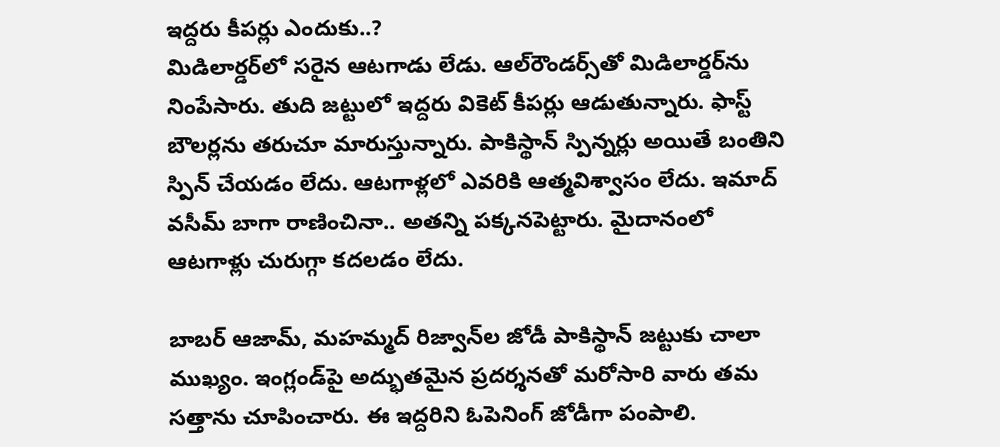ఇద్దరు కీపర్లు ఎందుకు..?
మిడిలార్డర్‌లో సరైన ఆటగాడు లేడు. ఆల్‌రౌండర్స్‌తో మిడిలార్డర్‌ను నింపేసారు. తుది జట్టులో ఇద్దరు వికెట్ కీపర్లు ఆడుతున్నారు. ఫాస్ట్ బౌలర్లను తరుచూ మారుస్తున్నారు. పాకిస్థాన్ స్పిన్నర్లు అయితే బంతిని స్పిన్ చేయడం లేదు. ఆటగాళ్లలో ఎవరికి ఆత్మవిశ్వాసం లేదు. ఇమాద్ వసీమ్ బాగా రాణించినా.. అతన్ని పక్కనపెట్టారు. మైదానంలో ఆటగాళ్లు చురుగ్గా కదలడం లేదు.

బాబర్ ఆజామ్, మహమ్మద్ రిజ్వాన్‌ల జోడీ పాకిస్థాన్ జట్టుకు చాలా ముఖ్యం. ఇంగ్లండ్‌పై అద్భుతమైన ప్రదర్శనతో మరోసారి వారు తమ సత్తాను చూపించారు. ఈ ఇద్దరిని ఓపెనింగ్ జోడీగా పంపాలి.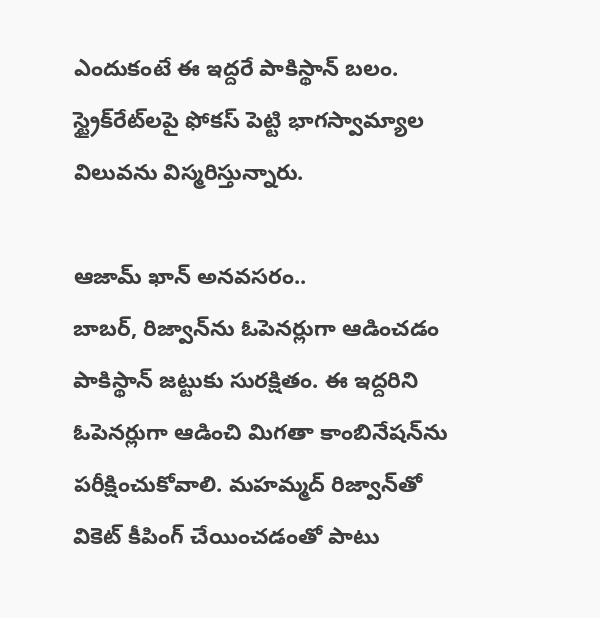ఎందుకంటే ఈ ఇద్దరే పాకిస్థాన్ బలం. స్ట్రైక్‌రేట్‌లపై ఫోకస్ పెట్టి భాగస్వామ్యాల విలువను విస్మరిస్తున్నారు.

ఆజామ్ ఖాన్ అనవసరం..
బాబర్, రిజ్వాన్‌ను ఓపెనర్లుగా ఆడించడం పాకిస్థాన్ జట్టుకు సురక్షితం. ఈ ఇద్దరిని ఓపెనర్లుగా ఆడించి మిగతా కాంబినేషన్‌ను పరీక్షించుకోవాలి. మహమ్మద్ రిజ్వాన్‌తో వికెట్ కీపింగ్ చేయించడంతో పాటు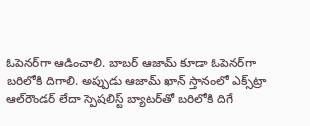ఓపెనర్‌గా ఆడించాలి. బాబర్ ఆజామ్ కూడా ఓపెనర్‌గా బరిలోకి దిగాలి. అప్పుడు ఆజామ్ ఖాన్ స్తానంలో ఎక్స్‌ట్రా ఆల్‌రౌండర్ లేదా స్పెషలిస్ట్ బ్యాటర్‌తో బరిలోకి దిగే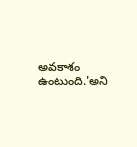అవకాశం ఉంటుంది.'అని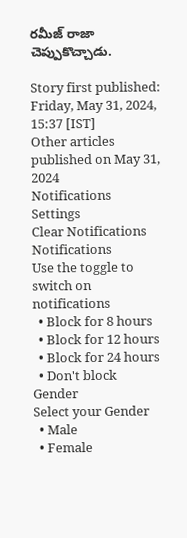రమీజ్ రాజా చెప్పుకొచ్చాడు.

Story first published: Friday, May 31, 2024, 15:37 [IST]
Other articles published on May 31, 2024
Notifications
Settings
Clear Notifications
Notifications
Use the toggle to switch on notifications
  • Block for 8 hours
  • Block for 12 hours
  • Block for 24 hours
  • Don't block
Gender
Select your Gender
  • Male
  • Female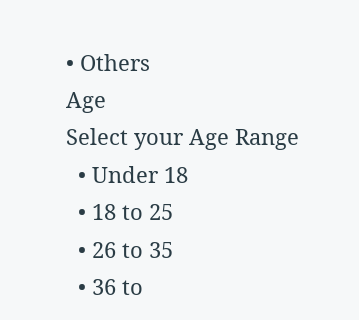• Others
Age
Select your Age Range
  • Under 18
  • 18 to 25
  • 26 to 35
  • 36 to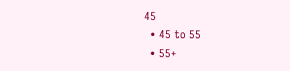45
  • 45 to 55
  • 55+